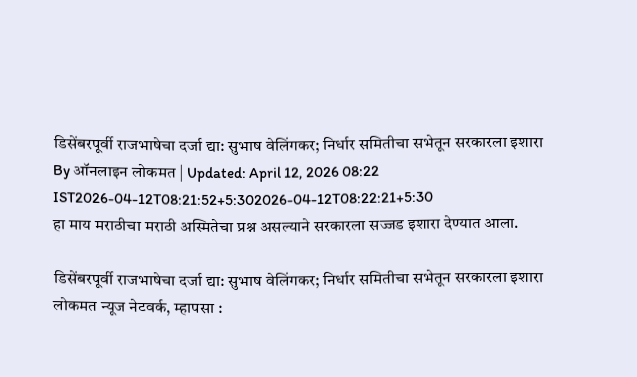डिसेंबरपूर्वी राजभाषेचा दर्जा द्या: सुभाष वेलिंगकर; निर्धार समितीचा सभेतून सरकारला इशारा
By ऑनलाइन लोकमत | Updated: April 12, 2026 08:22 IST2026-04-12T08:21:52+5:302026-04-12T08:22:21+5:30
हा माय मराठीचा मराठी अस्मितेचा प्रश्न असल्याने सरकारला सज्जड इशारा देण्यात आला.

डिसेंबरपूर्वी राजभाषेचा दर्जा द्या: सुभाष वेलिंगकर; निर्धार समितीचा सभेतून सरकारला इशारा
लोकमत न्यूज नेटवर्क, म्हापसा :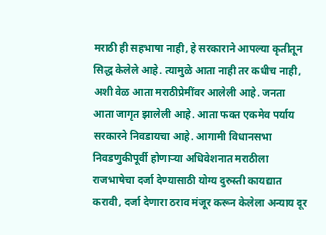मराठी ही सहभाषा नाही, हे सरकाराने आपल्या कृतीतून सिद्ध केलेले आहे. त्यामुळे आता नाही तर कधीच नाही, अशी वेळ आता मराठीप्रेमींवर आलेली आहे. जनता आता जागृत झालेली आहे. आता फक्त एकमेव पर्याय सरकारने निवडायचा आहे. आगामी विधानसभा निवडणुकीपूर्वी होणाऱ्या अधिवेशनात मराठीला राजभाषेचा दर्जा देण्यासाठी योग्य दुरुस्ती कायद्यात करावी, दर्जा देणारा ठराव मंजूर करून केलेला अन्याय दूर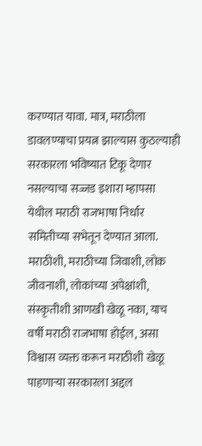करण्यात यावा. मात्र, मराठीला डावलण्याचा प्रयत्न झाल्यास कुठल्याही सरकारला भविष्यात टिकू देणार नसल्याचा सज्जड इशारा म्हापसा येथील मराठी राजभाषा निर्धार समितीच्या सभेतून देण्यात आला.
मराठीशी, मराठीच्या जिवाशी, लोक जीवनाशी, लोकांच्या अपेक्षांशी, संस्कृतीशी आणखी खेळू नका, याच वर्षी मराठी राजभाषा होईल, असा विश्वास व्यक्त करून मराठीशी खेळू पाहणाऱ्या सरकारला अद्दल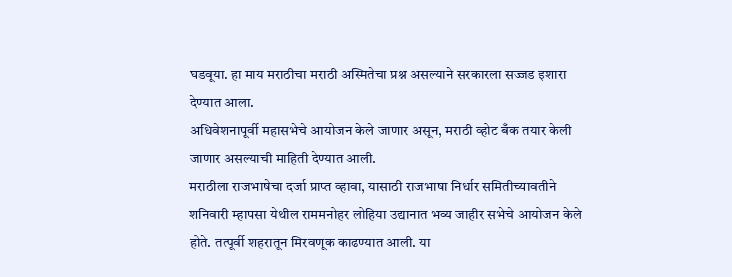घडवूया. हा माय मराठीचा मराठी अस्मितेचा प्रश्न असल्याने सरकारला सज्जड इशारा देण्यात आला.
अधिवेशनापूर्वी महासभेचे आयोजन केले जाणार असून, मराठी व्होट बँक तयार केली जाणार असल्याची माहिती देण्यात आली.
मराठीला राजभाषेचा दर्जा प्राप्त व्हावा, यासाठी राजभाषा निर्धार समितीच्यावतीने शनिवारी म्हापसा येथील राममनोहर लोहिया उद्यानात भव्य जाहीर सभेचे आयोजन केले होते. तत्पूर्वी शहरातून मिरवणूक काढण्यात आली. या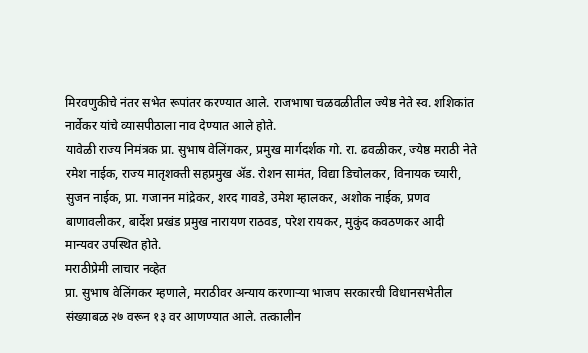मिरवणुकीचे नंतर सभेत रूपांतर करण्यात आले. राजभाषा चळवळीतील ज्येष्ठ नेते स्व. शशिकांत नार्वेकर यांचे व्यासपीठाला नाव देण्यात आले होते.
यावेळी राज्य निमंत्रक प्रा. सुभाष वेलिंगकर, प्रमुख मार्गदर्शक गो. रा. ढवळीकर, ज्येष्ठ मराठी नेते रमेश नाईक, राज्य मातृशक्ती सहप्रमुख ॲड. रोशन सामंत, विद्या डिचोलकर, विनायक च्यारी, सुजन नाईक, प्रा. गजानन मांद्रेकर, शरद गावडे, उमेश म्हालकर, अशोक नाईक, प्रणव बाणावलीकर, बार्देश प्रखंड प्रमुख नारायण राठवड, परेश रायकर, मुकुंद कवठणकर आदी मान्यवर उपस्थित होते.
मराठीप्रेमी लाचार नव्हेत
प्रा. सुभाष वेलिंगकर म्हणाले, मराठीवर अन्याय करणाऱ्या भाजप सरकारची विधानसभेतील संख्याबळ २७ वरून १३ वर आणण्यात आले. तत्कालीन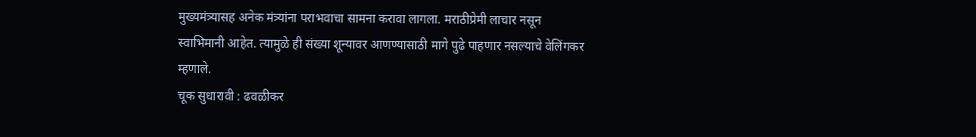मुख्यमंत्र्यासह अनेक मंत्र्यांना पराभवाचा सामना करावा लागला. मराठीप्रेमी लाचार नसून स्वाभिमानी आहेत. त्यामुळे ही संख्या शून्यावर आणण्यासाठी मागे पुढे पाहणार नसल्याचे वेलिंगकर म्हणाले.
चूक सुधारावी : ढवळीकर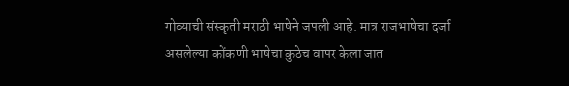गोव्याची संस्कृती मराठी भाषेने जपली आहे. मात्र राजभाषेचा दर्जा असलेल्या कोंकणी भाषेचा कुठेच वापर केला जात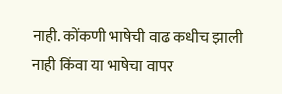नाही. कोंकणी भाषेची वाढ कधीच झाली नाही किंवा या भाषेचा वापर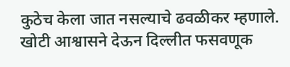कुठेच केला जात नसल्याचे ढवळीकर म्हणाले. खोटी आश्वासने देऊन दिल्लीत फसवणूक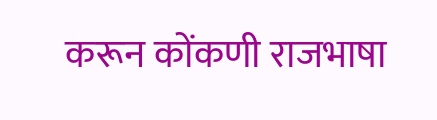करून कोंकणी राजभाषा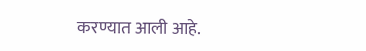करण्यात आली आहे.